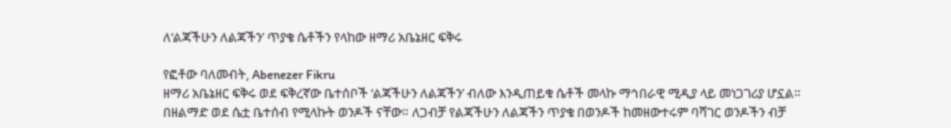ለ‘ልጃችሁን ለልጃችን’ ጥያቄ ሴቶችን የላከው ዘማሪ አቤኔዘር ፍቅሩ

የፎቶው ባለመብት, Abenezer Fikru
ዘማሪ አቤኔዘር ፍቅሩ ወደ ፍቅረኛው ቤተሰቦች ‘ልጃችሁን ለልጃችን’ ብለው እንዲጠይቁ ሴቶች መላኩ ማኅበራዊ ሚዲያ ላይ መነጋገሪያ ሆኗል።
በዘልማድ ወደ ሴቷ ቤተሰብ የሚላኩት ወንዶች ናቸው። ለጋብቻ የልጃችሁን ለልጃችን ጥያቄ በወንዶች ከመዘውተሩም ባሻገር ወንዶችን ብቻ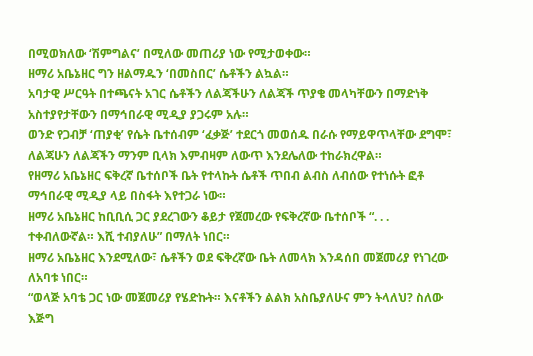በሚወክለው ‘ሽምግልና’ በሚለው መጠሪያ ነው የሚታወቀው።
ዘማሪ አቤኔዘር ግን ዘልማዱን ‘በመስበር’ ሴቶችን ልኳል።
አባታዊ ሥርዓት በተጫናት አገር ሴቶችን ለልጃችሁን ለልጃች ጥያቄ መላካቸውን በማድነቅ አስተያየታቸውን በማኅበራዊ ሚዲያ ያጋሩም አሉ።
ወንድ የጋብቻ ‘ጠያቂ’ የሴት ቤተሰብም ‘ፈቃጅ’ ተደርጎ መወሰዱ በራሱ የማይዋጥላቸው ደግሞ፣ ለልጃሁን ለልጃችን ማንም ቢላክ እምብዛም ለውጥ እንደሌለው ተከራክረዋል።
የዘማሪ አቤኔዘር ፍቅረኛ ቤተሰቦች ቤት የተላኩት ሴቶች ጥበብ ልብስ ለብሰው የተነሱት ፎቶ ማኅበራዊ ሚዲያ ላይ በስፋት እየተጋራ ነው።
ዘማሪ አቤኔዘር ከቢቢሲ ጋር ያደረገውን ቆይታ የጀመረው የፍቅረኛው ቤተሰቦች “. . . ተቀብለውኛል። እሺ ተብያለሁ” በማለት ነበር።
ዘማሪ አቤኔዘር እንደሚለው፣ ሴቶችን ወደ ፍቅረኛው ቤት ለመላክ እንዳሰበ መጀመሪያ የነገረው ለአባቱ ነበር።
“ወላጅ አባቴ ጋር ነው መጀመሪያ የሄድኩት። እናቶችን ልልክ አስቤያለሁና ምን ትላለህ? ስለው እጅግ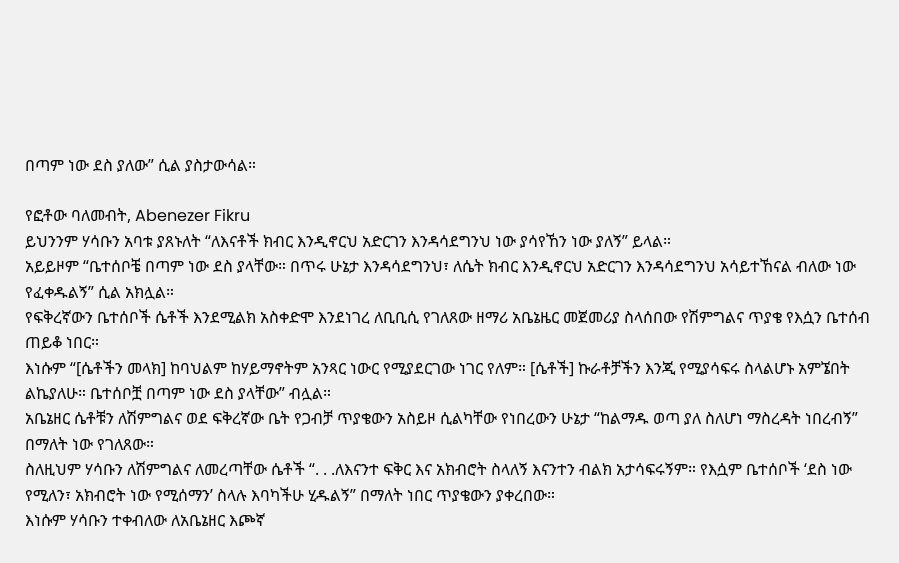በጣም ነው ደስ ያለው” ሲል ያስታውሳል።

የፎቶው ባለመብት, Abenezer Fikru
ይህንንም ሃሳቡን አባቱ ያጸኑለት “ለእናቶች ክብር እንዲኖርህ አድርገን እንዳሳደግንህ ነው ያሳየኸን ነው ያለኝ” ይላል።
አይይዞም “ቤተሰቦቼ በጣም ነው ደስ ያላቸው። በጥሩ ሁኔታ እንዳሳደግንህ፣ ለሴት ክብር እንዲኖርህ አድርገን እንዳሳደግንህ አሳይተኸናል ብለው ነው የፈቀዱልኝ” ሲል አክሏል።
የፍቅረኛውን ቤተሰቦች ሴቶች እንደሚልክ አስቀድሞ እንደነገረ ለቢቢሲ የገለጸው ዘማሪ አቤኔዜር መጀመሪያ ስላሰበው የሽምግልና ጥያቄ የእሷን ቤተሰብ ጠይቆ ነበር።
እነሱም “[ሴቶችን መላክ] ከባህልም ከሃይማኖትም አንጻር ነውር የሚያደርገው ነገር የለም። [ሴቶች] ኩራቶቻችን እንጂ የሚያሳፍሩ ስላልሆኑ አምኜበት ልኬያለሁ። ቤተሰቦቿ በጣም ነው ደስ ያላቸው” ብሏል።
አቤኔዘር ሴቶቹን ለሽምግልና ወደ ፍቅረኛው ቤት የጋብቻ ጥያቄውን አስይዞ ሲልካቸው የነበረውን ሁኔታ “ከልማዱ ወጣ ያለ ስለሆነ ማስረዳት ነበረብኝ” በማለት ነው የገለጸው።
ስለዚህም ሃሳቡን ለሽምግልና ለመረጣቸው ሴቶች “. . .ለእናንተ ፍቅር እና አክብሮት ስላለኝ እናንተን ብልክ አታሳፍሩኝም። የእሷም ቤተሰቦች ‘ደስ ነው የሚለን፣ አክብሮት ነው የሚሰማን’ ስላሉ እባካችሁ ሂዱልኝ” በማለት ነበር ጥያቄውን ያቀረበው።
እነሱም ሃሳቡን ተቀብለው ለአቤኔዘር እጮኛ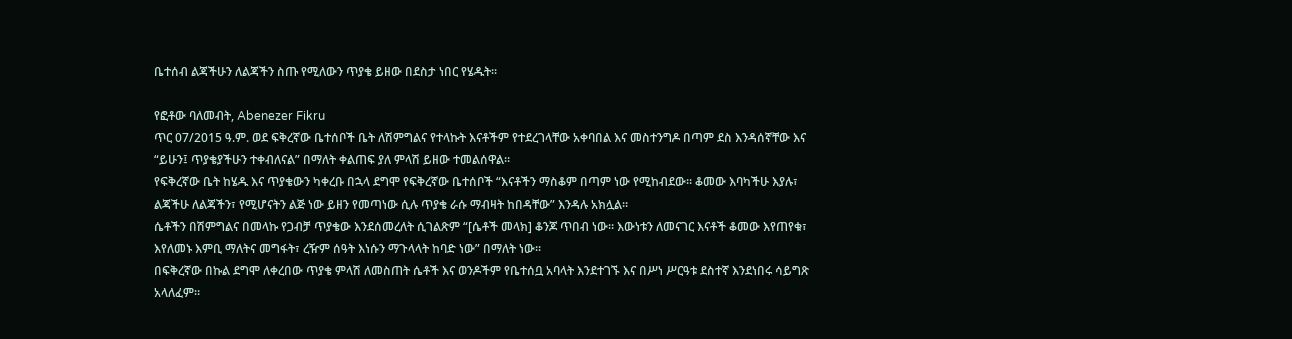ቤተሰብ ልጃችሁን ለልጃችን ስጡ የሚለውን ጥያቄ ይዘው በደስታ ነበር የሄዱት።

የፎቶው ባለመብት, Abenezer Fikru
ጥር 07/2015 ዓ.ም. ወደ ፍቅረኛው ቤተሰቦች ቤት ለሽምግልና የተላኩት እናቶችም የተደረገላቸው አቀባበል እና መስተንግዶ በጣም ደስ እንዳሰኛቸው እና “ይሁን፤ ጥያቄያችሁን ተቀብለናል” በማለት ቀልጠፍ ያለ ምላሽ ይዘው ተመልሰዋል።
የፍቅረኛው ቤት ከሄዱ እና ጥያቄውን ካቀረቡ በኋላ ደግሞ የፍቅረኛው ቤተሰቦች “እናቶችን ማስቆም በጣም ነው የሚከብደው። ቆመው እባካችሁ እያሉ፣ ልጃችሁ ለልጃችን፣ የሚሆናትን ልጅ ነው ይዘን የመጣነው ሲሉ ጥያቄ ራሱ ማብዛት ከበዳቸው” እንዳሉ አክሏል።
ሴቶችን በሽምግልና በመላኩ የጋብቻ ጥያቄው እንደሰመረለት ሲገልጽም “[ሴቶች መላክ] ቆንጆ ጥበብ ነው። እውነቱን ለመናገር እናቶች ቆመው እየጠየቁ፣ እየለመኑ እምቢ ማለትና መግፋት፣ ረዥም ሰዓት እነሱን ማጉላላት ከባድ ነው” በማለት ነው።
በፍቅረኛው በኩል ደግሞ ለቀረበው ጥያቄ ምላሽ ለመስጠት ሴቶች እና ወንዶችም የቤተሰቧ አባላት እንደተገኙ እና በሥነ ሥርዓቱ ደስተኛ እንደነበሩ ሳይግጽ አላለፈም።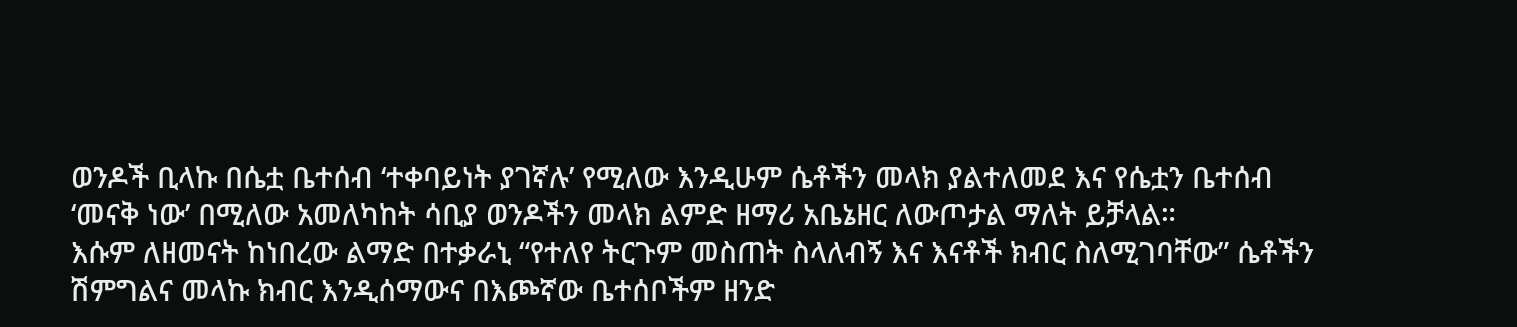ወንዶች ቢላኩ በሴቷ ቤተሰብ ‘ተቀባይነት ያገኛሉ’ የሚለው እንዲሁም ሴቶችን መላክ ያልተለመደ እና የሴቷን ቤተሰብ ‘መናቅ ነው’ በሚለው አመለካከት ሳቢያ ወንዶችን መላክ ልምድ ዘማሪ አቤኔዘር ለውጦታል ማለት ይቻላል።
እሱም ለዘመናት ከነበረው ልማድ በተቃራኒ “የተለየ ትርጉም መስጠት ስላለብኝ እና እናቶች ክብር ስለሚገባቸው” ሴቶችን ሽምግልና መላኩ ክብር እንዲሰማውና በእጮኛው ቤተሰቦችም ዘንድ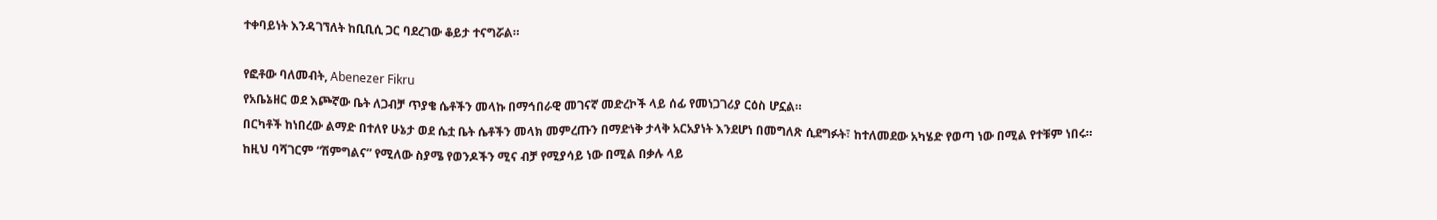ተቀባይነት እንዳገኘለት ከቢቢሲ ጋር ባደረገው ቆይታ ተናግሯል።

የፎቶው ባለመብት, Abenezer Fikru
የአቤኔዘር ወደ እጮኛው ቤት ለጋብቻ ጥያቄ ሴቶችን መላኩ በማኅበራዊ መገናኛ መድረኮች ላይ ሰፊ የመነጋገሪያ ርዕስ ሆኗል።
በርካቶች ከነበረው ልማድ በተለየ ሁኔታ ወደ ሴቷ ቤት ሴቶችን መላክ መምረጡን በማድነቅ ታላቅ አርአያነት እንደሆነ በመግለጽ ሲደግፉት፣ ከተለመደው አካሄድ የወጣ ነው በሚል የተቹም ነበሩ።
ከዚህ ባሻገርም “ሽምግልና” የሚለው ስያሜ የወንዶችን ሚና ብቻ የሚያሳይ ነው በሚል በቃሉ ላይ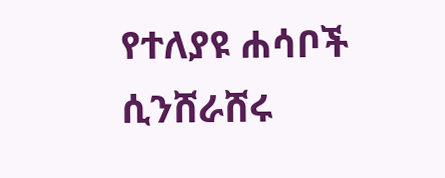የተለያዩ ሐሳቦች ሲንሸራሸሩ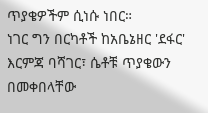ጥያቄዎችም ሲነሱ ነበር።
ነገር ግን በርካቶች ከአቤኔዘር 'ደፋር' እርምጃ ባሻገር፣ ሴቶቹ ጥያቄውን በመቀበላቸው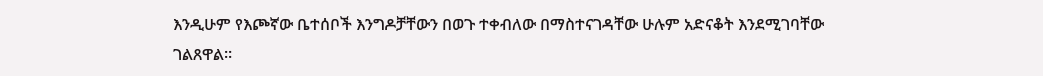እንዲሁም የእጮኛው ቤተሰቦች እንግዶቻቸውን በወጉ ተቀብለው በማስተናገዳቸው ሁሉም አድናቆት እንደሚገባቸው ገልጸዋል።